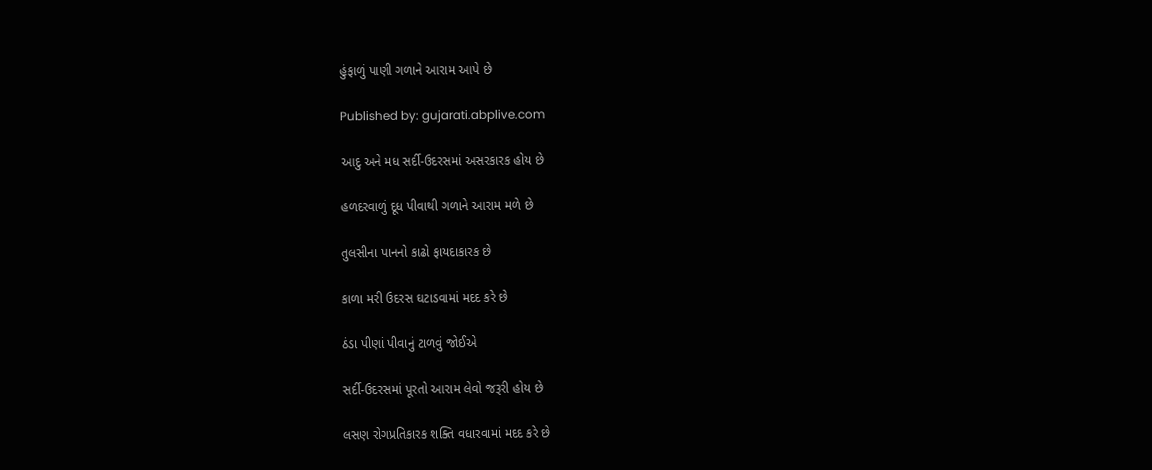હુંફાળું પાણી ગળાને આરામ આપે છે

Published by: gujarati.abplive.com

આદુ અને મધ સર્દી-ઉદરસમાં અસરકારક હોય છે

હળદરવાળું દૂધ પીવાથી ગળાને આરામ મળે છે

તુલસીના પાનનો કાઢો ફાયદાકારક છે

કાળા મરી ઉદરસ ઘટાડવામાં મદદ કરે છે

ઠંડા પીણાં પીવાનું ટાળવું જોઈએ

સર્દી-ઉદરસમાં પૂરતો આરામ લેવો જરૂરી હોય છે

લસણ રોગપ્રતિકારક શક્તિ વધારવામાં મદદ કરે છે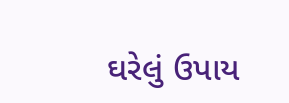ઘરેલું ઉપાય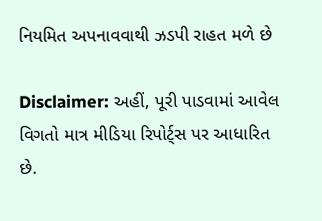નિયમિત અપનાવવાથી ઝડપી રાહત મળે છે

Disclaimer: અહીં, પૂરી પાડવામાં આવેલ વિગતો માત્ર મીડિયા રિપોર્ટ્સ પર આધારિત છે.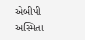એબીપી અસ્મિતા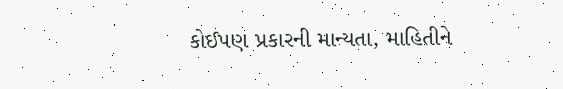કોઈપણ પ્રકારની માન્યતા, માહિતીને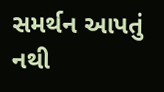સમર્થન આપતું નથી